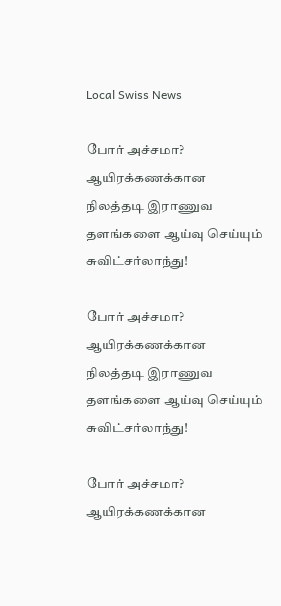Local Swiss News

போர் அச்சமா? ஆயிரக்கணக்கான நிலத்தடி இராணுவ தளங்களை ஆய்வு செய்யும் சுவிட்சர்லாந்து!

போர் அச்சமா? ஆயிரக்கணக்கான நிலத்தடி இராணுவ தளங்களை ஆய்வு செய்யும் சுவிட்சர்லாந்து!

போர் அச்சமா? ஆயிரக்கணக்கான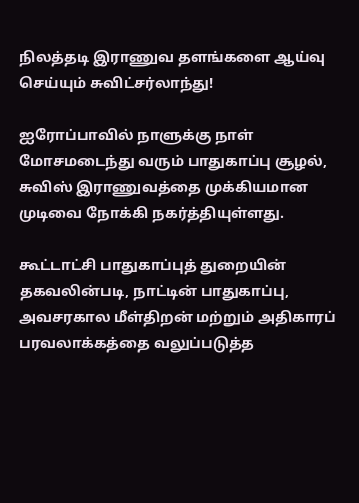நிலத்தடி இராணுவ தளங்களை ஆய்வு செய்யும் சுவிட்சர்லாந்து!

ஐரோப்பாவில் நாளுக்கு நாள் மோசமடைந்து வரும் பாதுகாப்பு சூழல், சுவிஸ் இராணுவத்தை முக்கியமான முடிவை நோக்கி நகர்த்தியுள்ளது.

கூட்டாட்சி பாதுகாப்புத் துறையின் தகவலின்படி, நாட்டின் பாதுகாப்பு, அவசரகால மீள்திறன் மற்றும் அதிகாரப் பரவலாக்கத்தை வலுப்படுத்த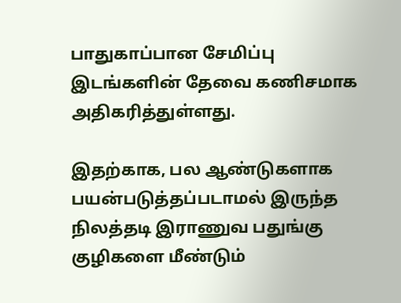பாதுகாப்பான சேமிப்பு இடங்களின் தேவை கணிசமாக அதிகரித்துள்ளது.

இதற்காக, பல ஆண்டுகளாக பயன்படுத்தப்படாமல் இருந்த நிலத்தடி இராணுவ பதுங்கு குழிகளை மீண்டும்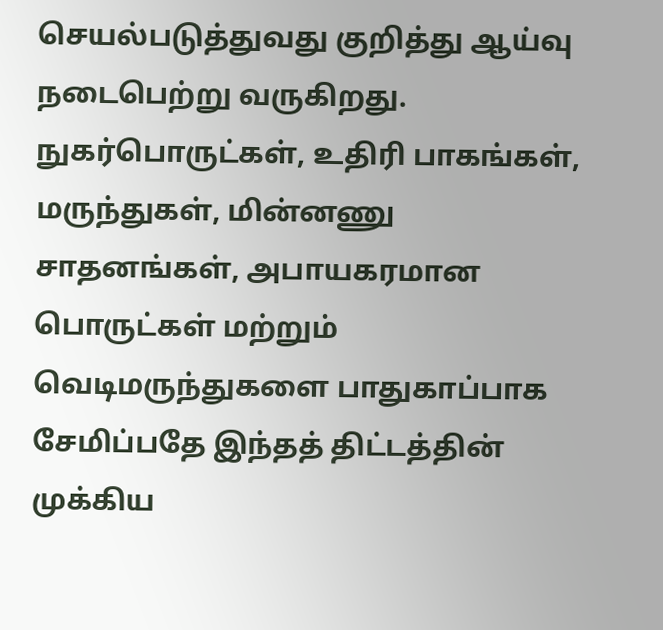செயல்படுத்துவது குறித்து ஆய்வு நடைபெற்று வருகிறது. நுகர்பொருட்கள், உதிரி பாகங்கள், மருந்துகள், மின்னணு சாதனங்கள், அபாயகரமான பொருட்கள் மற்றும் வெடிமருந்துகளை பாதுகாப்பாக சேமிப்பதே இந்தத் திட்டத்தின் முக்கிய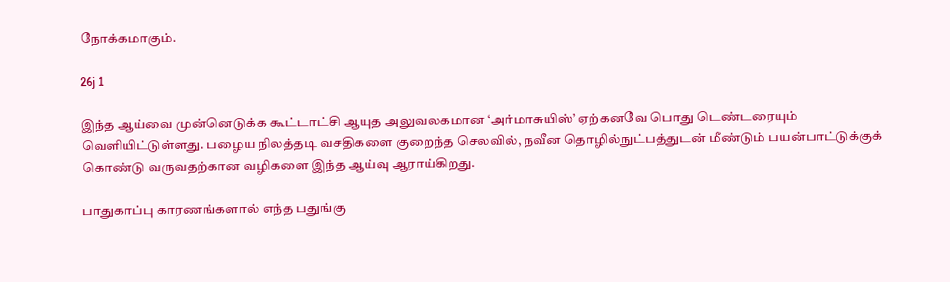நோக்கமாகும்.

26j 1

இந்த ஆய்வை முன்னெடுக்க கூட்டாட்சி ஆயுத அலுவலகமான ‘அர்மாசுயிஸ்’ ஏற்கனவே பொது டெண்டரையும் வெளியிட்டுள்ளது. பழைய நிலத்தடி வசதிகளை குறைந்த செலவில், நவீன தொழில்நுட்பத்துடன் மீண்டும் பயன்பாட்டுக்குக் கொண்டு வருவதற்கான வழிகளை இந்த ஆய்வு ஆராய்கிறது.

பாதுகாப்பு காரணங்களால் எந்த பதுங்கு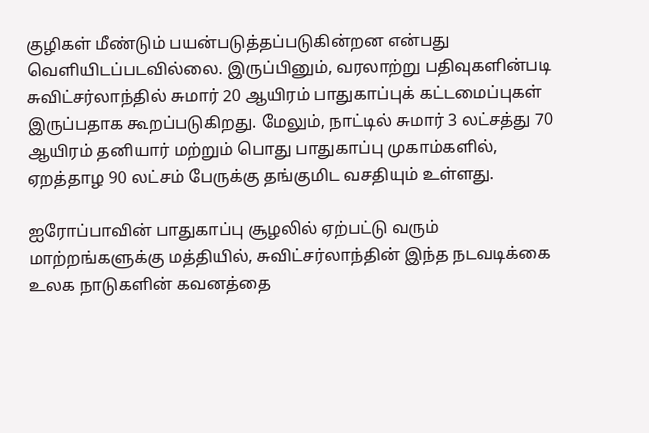குழிகள் மீண்டும் பயன்படுத்தப்படுகின்றன என்பது வெளியிடப்படவில்லை. இருப்பினும், வரலாற்று பதிவுகளின்படி சுவிட்சர்லாந்தில் சுமார் 20 ஆயிரம் பாதுகாப்புக் கட்டமைப்புகள் இருப்பதாக கூறப்படுகிறது. மேலும், நாட்டில் சுமார் 3 லட்சத்து 70 ஆயிரம் தனியார் மற்றும் பொது பாதுகாப்பு முகாம்களில், ஏறத்தாழ 90 லட்சம் பேருக்கு தங்குமிட வசதியும் உள்ளது.

ஐரோப்பாவின் பாதுகாப்பு சூழலில் ஏற்பட்டு வரும் மாற்றங்களுக்கு மத்தியில், சுவிட்சர்லாந்தின் இந்த நடவடிக்கை உலக நாடுகளின் கவனத்தை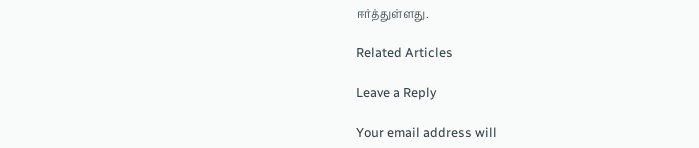ஈர்த்துள்ளது.

Related Articles

Leave a Reply

Your email address will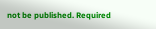not be published. Required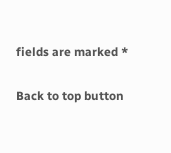fields are marked *

Back to top button